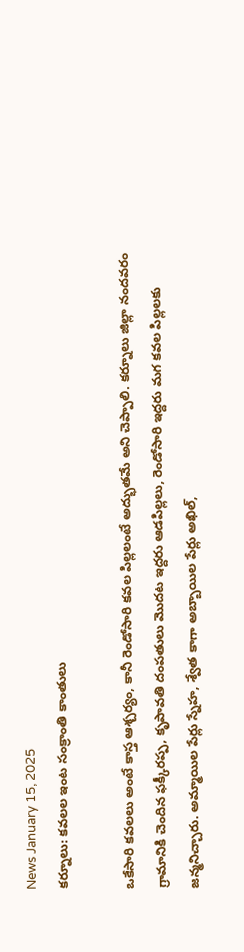News January 15, 2025
కర్నూలు: కవలల ఇంట సంక్రాంతి కాంతులు

ఒకేసారి కవలలు అంటే కాస్త ఆశ్చర్యం, కానీ రెండోసారి కవల పిల్లలంటే అద్భుతమే అని చెప్పాలి. కర్నూలు జిల్లా నందవరం గ్రామానికి చెందిన ఫక్కీరప్ప, కృపావతి దంపతులు మొదట ఇద్దరు ఆడపిల్లలు, రెండోసారి ఇద్దరు మగ కవల పిల్లలకు జన్మనిచ్చారు. అమ్మాయిల పేర్లు స్నేహ, శ్వేత కాగా అబ్బాయిల పేర్లు అఖిల్,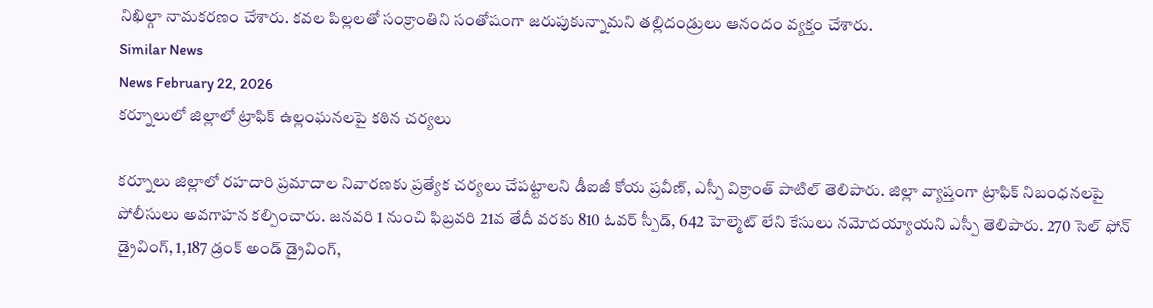నిఖిల్గా నామకరణం చేశారు. కవల పిల్లలతో సంక్రాంతిని సంతోషంగా జరుపుకున్నామని తల్లిదండ్రులు ఆనందం వ్యక్తం చేశారు.
Similar News
News February 22, 2026
కర్నూలులో జిల్లాలో ట్రాఫిక్ ఉల్లంఘనలపై కఠిన చర్యలు

కర్నూలు జిల్లాలో రహదారి ప్రమాదాల నివారణకు ప్రత్యేక చర్యలు చేపట్టాలని డీఐజీ కోయ ప్రవీణ్, ఎస్పీ విక్రాంత్ పాటిల్ తెలిపారు. జిల్లా వ్యాప్తంగా ట్రాఫిక్ నిబంధనలపై పోలీసులు అవగాహన కల్పించారు. జనవరి 1 నుంచి ఫిబ్రవరి 21వ తేదీ వరకు 810 ఓవర్ స్పీడ్, 642 హెల్మెట్ లేని కేసులు నమోదయ్యాయని ఎస్పీ తెలిపారు. 270 సెల్ ఫోన్ డ్రైవింగ్, 1,187 డ్రంక్ అండ్ డ్రైవింగ్,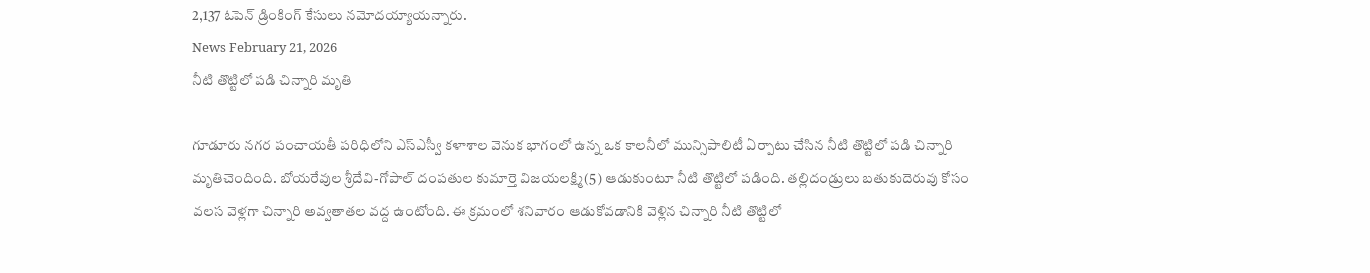2,137 ఓపెన్ డ్రింకింగ్ కేసులు నమోదయ్యాయన్నారు.
News February 21, 2026
నీటి తొట్టిలో పడి చిన్నారి మృతి

గూడూరు నగర పంచాయతీ పరిధిలోని ఎస్ఎస్వీ కళాశాల వెనుక భాగంలో ఉన్న ఒక కాలనీలో మున్సిపాలిటీ ఏర్పాటు చేసిన నీటి తొట్టిలో పడి చిన్నారి మృతిచెందింది. బోయరేవుల శ్రీదేవి-గోపాల్ దంపతుల కుమార్తె విజయలక్ష్మి(5) ఆడుకుంటూ నీటి తొట్టిలో పడింది. తల్లిదండ్రులు బతుకుదెరువు కోసం వలస వెళ్లగా చిన్నారి అవ్వతాతల వద్ద ఉంటోంది. ఈ క్రమంలో శనివారం ఆడుకోవడానికి వెళ్లిన చిన్నారి నీటి తొట్టిలో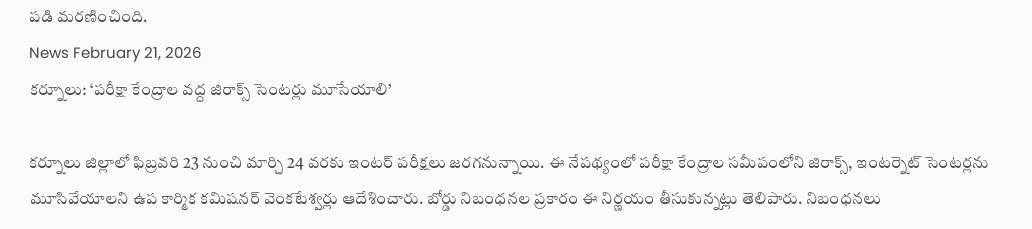పడి మరణించింది.
News February 21, 2026
కర్నూలు: ‘పరీక్షా కేంద్రాల వద్ద జిరాక్స్ సెంటర్లు మూసేయాలి’

కర్నూలు జిల్లాలో ఫిబ్రవరి 23 నుంచి మార్చి 24 వరకు ఇంటర్ పరీక్షలు జరగనున్నాయి. ఈ నేపథ్యంలో పరీక్షా కేంద్రాల సమీపంలోని జిరాక్స్, ఇంటర్నెట్ సెంటర్లను మూసివేయాలని ఉప కార్మిక కమిషనర్ వెంకటేశ్వర్లు ఆదేశించారు. బోర్డు నిబంధనల ప్రకారం ఈ నిర్ణయం తీసుకున్నట్లు తెలిపారు. నిబంధనలు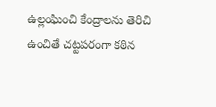ఉల్లంఘించి కేంద్రాలను తెరిచి ఉంచితే చట్టపరంగా కఠిన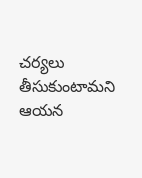చర్యలు తీసుకుంటామని ఆయన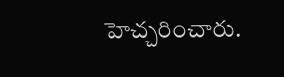హెచ్చరించారు.